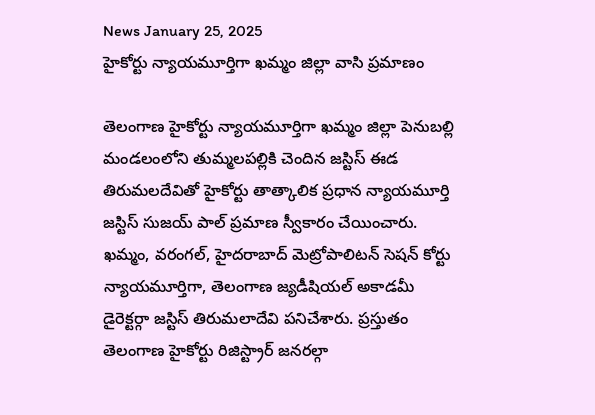News January 25, 2025
హైకోర్టు న్యాయమూర్తిగా ఖమ్మం జిల్లా వాసి ప్రమాణం

తెలంగాణ హైకోర్టు న్యాయమూర్తిగా ఖమ్మం జిల్లా పెనుబల్లి మండలంలోని తుమ్మలపల్లికి చెందిన జస్టిస్ ఈడ తిరుమలదేవితో హైకోర్టు తాత్కాలిక ప్రధాన న్యాయమూర్తి జస్టిస్ సుజయ్ పాల్ ప్రమాణ స్వీకారం చేయించారు. ఖమ్మం, వరంగల్, హైదరాబాద్ మెట్రోపాలిటన్ సెషన్ కోర్టు న్యాయమూర్తిగా, తెలంగాణ జ్యడీషియల్ అకాడమీ డైరెక్టర్గా జస్టిస్ తిరుమలాదేవి పనిచేశారు. ప్రస్తుతం తెలంగాణ హైకోర్టు రిజిస్ట్రార్ జనరల్గా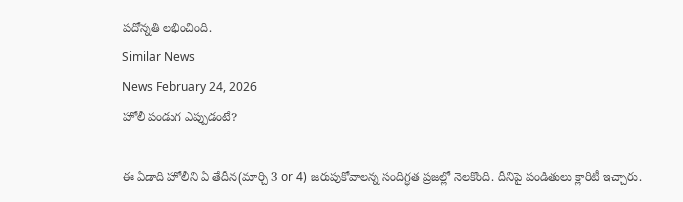పదోన్నతి లభించింది.
Similar News
News February 24, 2026
హోలీ పండుగ ఎప్పుడంటే?

ఈ ఏడాది హోలీని ఏ తేదీన(మార్చి 3 or 4) జరుపుకోవాలన్న సందిగ్ధత ప్రజల్లో నెలకొంది. దీనిపై పండితులు క్లారిటీ ఇచ్చారు.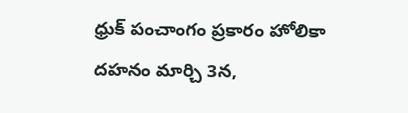ధ్రుక్ పంచాంగం ప్రకారం హోలికా దహనం మార్చి 3న,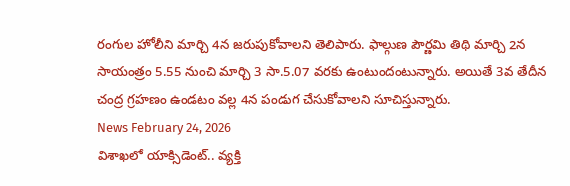రంగుల హోలీని మార్చి 4న జరుపుకోవాలని తెలిపారు. ఫాల్గుణ పౌర్ణమి తిథి మార్చి 2న సాయంత్రం 5.55 నుంచి మార్చి 3 సా.5.07 వరకు ఉంటుందంటున్నారు. అయితే 3వ తేదీన చంద్ర గ్రహణం ఉండటం వల్ల 4న పండుగ చేసుకోవాలని సూచిస్తున్నారు.
News February 24, 2026
విశాఖలో యాక్సిడెంట్.. వ్యక్తి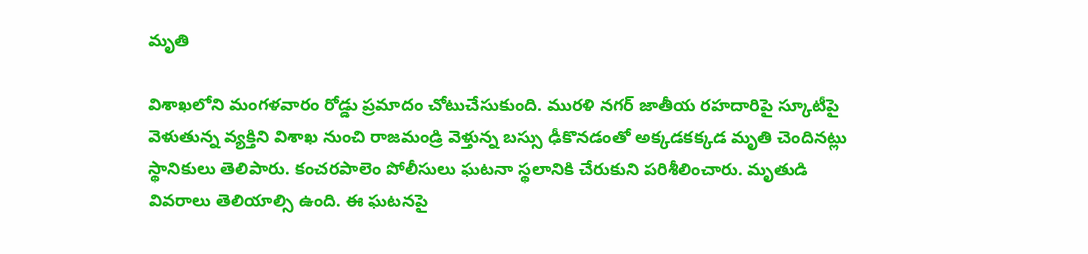మృతి

విశాఖలోని మంగళవారం రోడ్డు ప్రమాదం చోటుచేసుకుంది. మురళి నగర్ జాతీయ రహదారిపై స్కూటీపై వెళుతున్న వ్యక్తిని విశాఖ నుంచి రాజమండ్రి వెళ్తున్న బస్సు ఢీకొనడంతో అక్కడకక్కడ మృతి చెందినట్లు స్థానికులు తెలిపారు. కంచరపాలెం పోలీసులు ఘటనా స్థలానికి చేరుకుని పరిశీలించారు. మృతుడి వివరాలు తెలియాల్సి ఉంది. ఈ ఘటనపై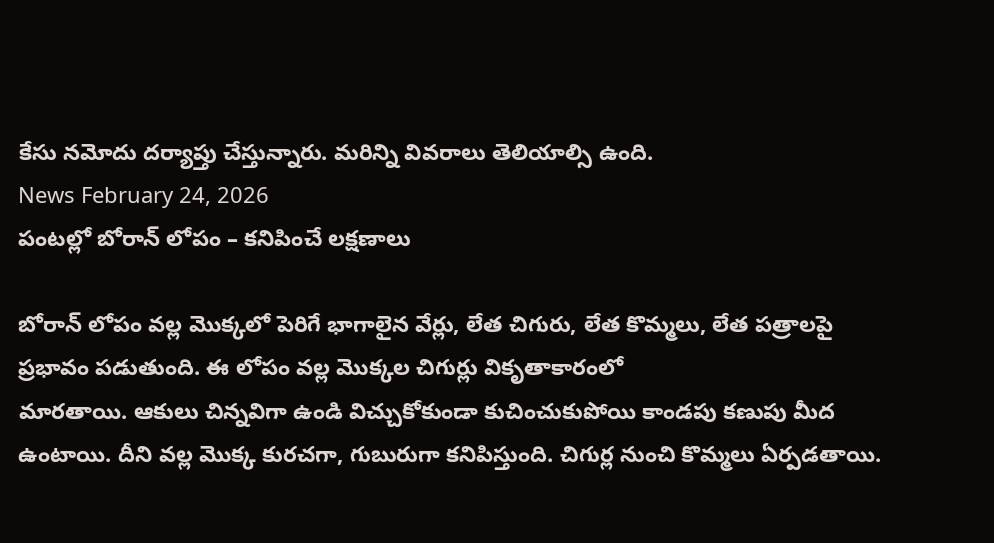కేసు నమోదు దర్యాప్తు చేస్తున్నారు. మరిన్ని వివరాలు తెలియాల్సి ఉంది.
News February 24, 2026
పంటల్లో బోరాన్ లోపం – కనిపించే లక్షణాలు

బోరాన్ లోపం వల్ల మొక్కలో పెరిగే భాగాలైన వేర్లు, లేత చిగురు, లేత కొమ్మలు, లేత పత్రాలపై ప్రభావం పడుతుంది. ఈ లోపం వల్ల మొక్కల చిగుర్లు వికృతాకారంలో
మారతాయి. ఆకులు చిన్నవిగా ఉండి విచ్చుకోకుండా కుచించుకుపోయి కాండపు కణుపు మీద ఉంటాయి. దీని వల్ల మొక్క కురచగా, గుబురుగా కనిపిస్తుంది. చిగుర్ల నుంచి కొమ్మలు ఏర్పడతాయి.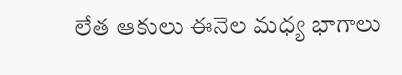లేత ఆకులు ఈనెల మధ్య భాగాలు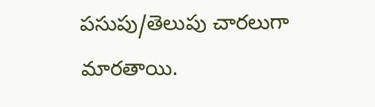పసుపు/తెలుపు చారలుగా మారతాయి.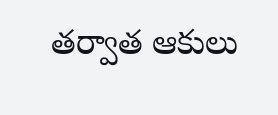తర్వాత ఆకులు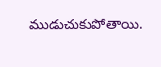ముడుచుకుపోతాయి.